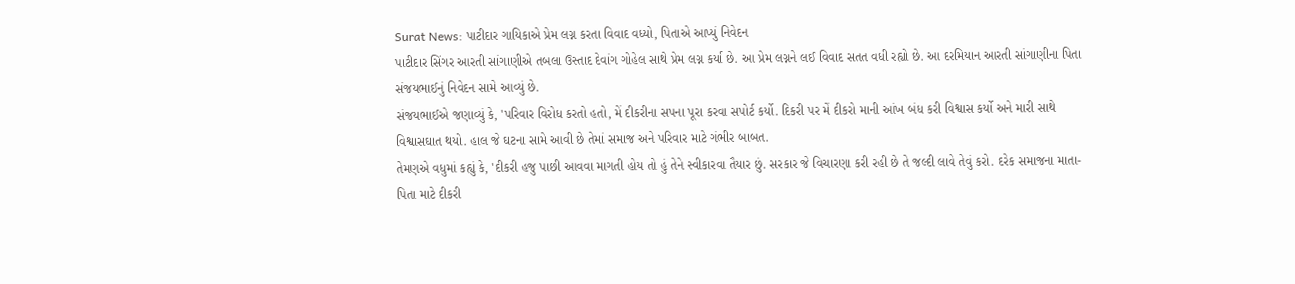Surat News: પાટીદાર ગાયિકાએ પ્રેમ લગ્ન કરતા વિવાદ વધ્યો, પિતાએ આપ્યું નિવેદન
પાટીદાર સિંગર આરતી સાંગાણીએ તબલા ઉસ્તાદ દેવાંગ ગોહેલ સાથે પ્રેમ લગ્ન કર્યા છે. આ પ્રેમ લગ્નને લઈ વિવાદ સતત વધી રહ્યો છે. આ દરમિયાન આરતી સાંગાણીના પિતા સંજયભાઈનું નિવેદન સામે આવ્યું છે.
સંજયભાઈએ જણાવ્યું કે, 'પરિવાર વિરોધ કરતો હતો, મેં દીકરીના સપના પૂરા કરવા સપોર્ટ કર્યો. દિકરી પર મેં દીકરો માની આંખ બંધ કરી વિશ્વાસ કર્યો અને મારી સાથે વિશ્વાસઘાત થયો. હાલ જે ઘટના સામે આવી છે તેમાં સમાજ અને પરિવાર માટે ગંભીર બાબત.
તેમણએ વધુમાં કહ્યું કે, 'દીકરી હજુ પાછી આવવા માગતી હોય તો હું તેને સ્વીકારવા તૈયાર છું. સરકાર જે વિચારણા કરી રહી છે તે જલ્દી લાવે તેવું કરો. દરેક સમાજના માતા-પિતા માટે દીકરી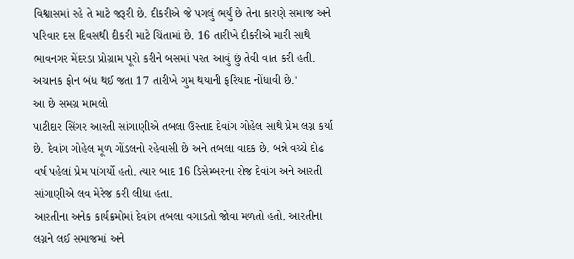વિશ્વાસમાં રહે તે માટે જરૂરી છે. દીકરીએ જે પગલું ભર્યું છે તેના કારણે સમાજ અને પરિવાર દસ દિવસથી દીકરી માટે ચિંતામાં છે. 16 તારીખે દીકરીએ મારી સાથે ભાવનગર મેંદરડા પ્રોગ્રામ પૂરો કરીને બસમાં પરત આવું છું તેવી વાત કરી હતી. અચાનક ફોન બંધ થઈ જતા 17 તારીખે ગુમ થયાની ફરિયાદ નોંધાવી છે.'
આ છે સમગ્ર મામલો
પાટીદાર સિંગર આરતી સાંગાણીએ તબલા ઉસ્તાદ દેવાંગ ગોહેલ સાથે પ્રેમ લગ્ન કર્યા છે. દેવાંગ ગોહેલ મૂળ ગોંડલનો રહેવાસી છે અને તબલા વાદક છે. બન્ને વચ્ચે દોઢ વર્ષ પહેલાં પ્રેમ પાંગર્યો હતો. ત્યાર બાદ 16 ડિસેમ્બરના રોજ દેવાંગ અને આરતી સાંગાણીએ લવ મેરેજ કરી લીધા હતા.
આરતીના અનેક કાર્યક્રમોમાં દેવાંગ તબલા વગાડતો જોવા મળતો હતો. આરતીના લગ્નને લઈ સમાજમાં અને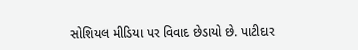સોશિયલ મીડિયા પર વિવાદ છેડાયો છે. પાટીદાર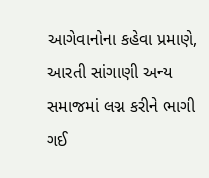આગેવાનોના કહેવા પ્રમાણે, આરતી સાંગાણી અન્ય સમાજમાં લગ્ન કરીને ભાગી ગઈ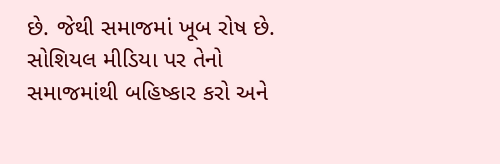છે. જેથી સમાજમાં ખૂબ રોષ છે. સોશિયલ મીડિયા પર તેનો સમાજમાંથી બહિષ્કાર કરો અને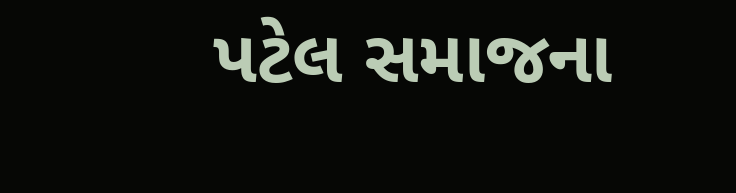પટેલ સમાજના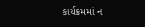કાર્યક્રમમાં ન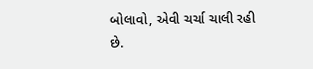બોલાવો, એવી ચર્ચા ચાલી રહી છે.